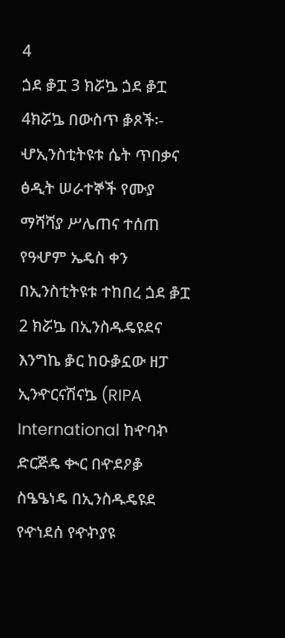4
ጏደ ቇፗ 3 ክሯኴ ጏደ ቇፗ 4ክሯኴ በውስጥ ቇጾች፡- ሇኢንስቲትዩቱ ሴት ጥበቃና ፅዲት ሠራተኞች የሙያ ማሻሻያ ሥሌጠና ተሰጠ የዓሇም ኤዴስ ቀን በኢንስቲትዩቱ ተከበረ ጏደ ቇፗ 2 ክሯኴ በኢንስዱዴዩደና እንግኬ ቇር ከዑቇኗው ዘፓ ኢንዯርናሽናኴ (RIPA International ከዯባኯ ድርጅዴ ቊር በዯደዖቇ ስዔዔነዴ በኢንስዱዴዩደ የዯነደሰ የዯኯያዩ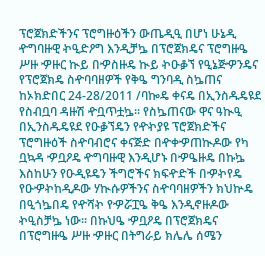ፕሮጀክድችንና ፕሮግዙዕችን ውጤዲዒ በሆነ ሁኔዲ ዯግባዙዊ ኯዒድዖግ እንዲቻኴ በፕሮጀክዴና ፕሮግዙዔ ሥዙ ዏዙር ኲይ በዏስዙዴ ኲይ ኯዑቇኘ የዒኔጅዏንዴና የፕሮጀክዴ ስዯባባዘዎች የቅዔ ግንባዲ ስኴጠና ከኦክድበር 24-28/2011 /ባኰዴ ቀናዴ በኢንስዱዴዩደ የስብቧባ ዳዙሽ ዯቧጥቷኴ፡፡ የስኴጠናው ዋና ዓኲዒ በኢንስዱዴዩደ የዑቇኘዴን የዯኯያዩ ፕሮጀክድችና ፕሮግዙዕች ስዯባብሮና ቀናጅድ በዯቀዏጠኲዶው የካ ቧኳዳ ዏቧዖዴ ዯግባዙዊ እንዲሆኑ በዏዔዙዴ በኩኴ እስከሁን የዑዲዩዴን ችግሮችና ክፍዯድች በዏኯየዴ የዑዏኯከዲዶው ሃኲሱዎችንና ስዯባባዘዎችን ክህኵዴ በዒጎኴበዴ የዯሻኯ የዏሯፗዔ ቅዔ እንዲኖዙዶው ኯዒስቻኴ ነው፡፡ በኩህዔ ዏቧዖዴ በፕሮጀክዴና በፕሮግዙዔ ሥዙ ዏዙር በትግራይ ክሌሌ ሰሜን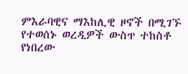ምእራባዊና ማእከሊዊ ዞኖች በሚገኙ የተወሰኑ ወረዲዎች ውስጥ ተከስቶ የነበረው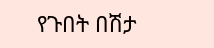የጉበት በሽታ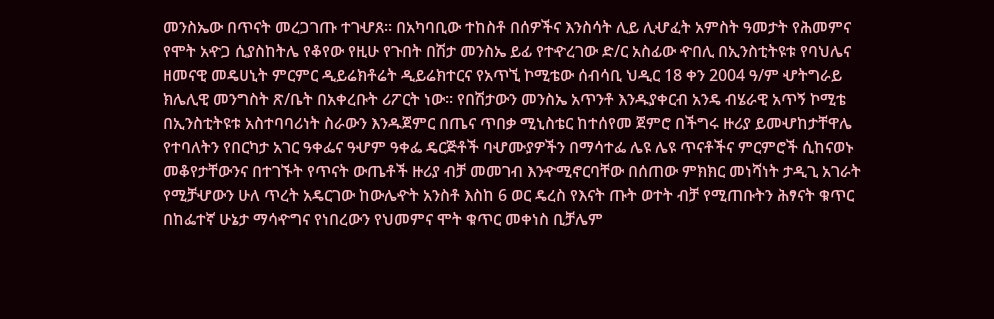መንስኤው በጥናት መረጋገጡ ተገሇጸ፡፡ በአካባቢው ተከስቶ በሰዎችና እንስሳት ሊይ ሊሇፈት አምስት ዓመታት የሕመምና የሞት አዯጋ ሲያስከትሌ የቆየው የዚሁ የጉበት በሽታ መንስኤ ይፊ የተዯረገው ድ/ር አስፊው ዯበሊ በኢንስቲትዩቱ የባህሌና ዘመናዊ መዴሀኒት ምርምር ዲይሬክቶሬት ዲይሬክተርና የአጥኚ ኮሚቴው ሰብሳቢ ህዲር 18 ቀን 2004 ዓ/ም ሇትግራይ ክሌሊዊ መንግስት ጽ/ቤት በአቀረቡት ሪፖርት ነው፡፡ የበሽታውን መንስኤ አጥንቶ እንዱያቀርብ አንዴ ብሄራዊ አጥኝ ኮሚቴ በኢንስቲትዩቱ አስተባባሪነት ስራውን እንዱጀምር በጤና ጥበቃ ሚኒስቴር ከተሰየመ ጀምሮ በችግሩ ዙሪያ ይመሇከታቸዋሌ የተባለትን የበርካታ አገር ዓቀፌና ዓሇም ዓቀፌ ዴርጅቶች ባሇሙያዎችን በማሳተፌ ሌዩ ሌዩ ጥናቶችና ምርምሮች ሲከናወኑ መቆየታቸውንና በተገኙት የጥናት ውጤቶች ዙሪያ ብቻ መመገብ እንዯሚኖርባቸው በሰጠው ምክክር መነሻነት ታዲጊ አገራት የሚቻሇውን ሁለ ጥረት አዴርገው ከውሌዯት አንስቶ እስከ 6 ወር ዴረስ የእናት ጡት ወተት ብቻ የሚጠቡትን ሕፃናት ቁጥር በከፌተኛ ሁኔታ ማሳዯግና የነበረውን የህመምና ሞት ቁጥር መቀነስ ቢቻሌም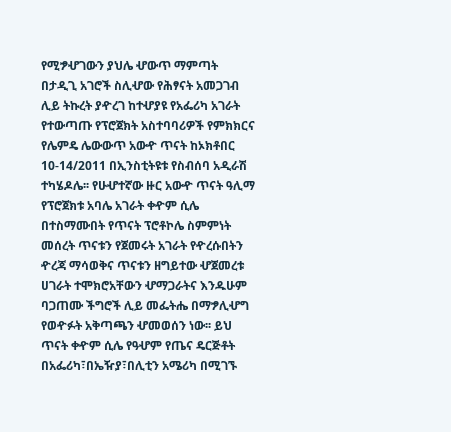የሚፇሇገውን ያህሌ ሇውጥ ማምጣት በታዲጊ አገሮች ስሊሇው የሕፃናት አመጋገብ ሊይ ትኩረት ያዯረገ ከተሇያዩ የአፌሪካ አገራት የተውጣጡ የፕሮጀክት አስተባባሪዎች የምክክርና የሌምዴ ሌውውጥ አውዯ ጥናት ከኦክቶበር 10-14/2011 በኢንስቲትዩቱ የስብሰባ አዲራሽ ተካሄዶሌ፡፡ የሁሇተኛው ዙር አውዯ ጥናት ዓሊማ የፕሮጀክቱ አባሌ አገራት ቀዯም ሲሌ በተስማሙበት የጥናት ፕሮቶኮሌ ስምምነት መሰረት ጥናቱን የጀመሩት አገራት የዯረሱበትን ዯረጃ ማሳወቅና ጥናቱን ዘግይተው ሇጀመረቱ ሀገራት ተሞክሮአቸውን ሇማጋራትና እንዱሁም ባጋጠሙ ችግሮች ሊይ መፌትሔ በማፇሊሇግ የወዯፉት አቅጣጫን ሇመወሰን ነው፡፡ ይህ ጥናት ቀዯም ሲሌ የዓሇም የጤና ዴርጅቶት በአፌሪካ፣በኤዥያ፣በሊቲን አሜሪካ በሚገኙ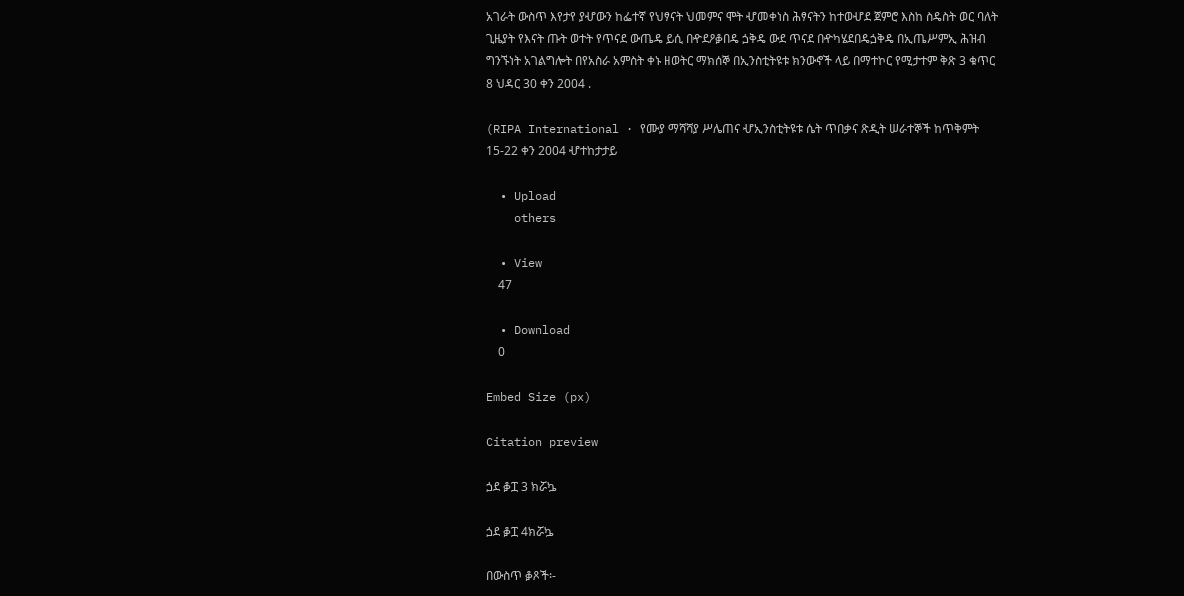አገራት ውስጥ እየታየ ያሇውን ከፌተኛ የህፃናት ህመምና ሞት ሇመቀነስ ሕፃናትን ከተወሇደ ጀምሮ እስከ ስዴስት ወር ባለት ጊዜያት የእናት ጡት ወተት የጥናደ ውጤዴ ይሲ በዯደዖቇበዴ ጏቅዴ ውደ ጥናደ በዯካሄደበዴጏቅዴ በኢጤሥምኢ ሕዝብ ግንኙነት አገልግሎት በየአስራ አምስት ቀኑ ዘወትር ማክሰኞ በኢንስቲትዩቱ ክንውኖች ላይ በማተኮር የሚታተም ቅጽ 3 ቁጥር 8 ህዳር 30 ቀን 2004 .

(RIPA International · የሙያ ማሻሻያ ሥሌጠና ሇኢንስቲትዩቱ ሴት ጥበቃና ጽዲት ሠራተኞች ከጥቅምት 15-22 ቀን 2004 ሇተከታታይ

  • Upload
    others

  • View
    47

  • Download
    0

Embed Size (px)

Citation preview

ጏደ ቇፗ 3 ክሯኴ

ጏደ ቇፗ 4ክሯኴ

በውስጥ ቇጾች፡-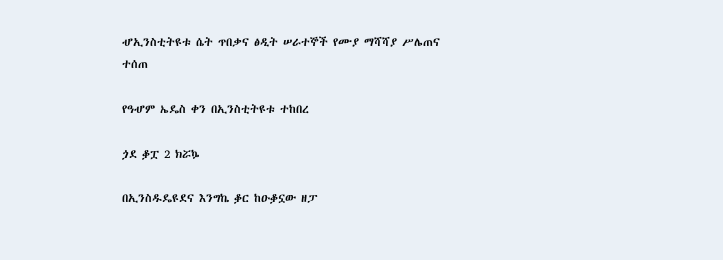ሇኢንስቲትዩቱ ሴት ጥበቃና ፅዲት ሠራተኞች የሙያ ማሻሻያ ሥሌጠና ተሰጠ

የዓሇም ኤዴስ ቀን በኢንስቲትዩቱ ተከበረ

ጏደ ቇፗ 2 ክሯኴ

በኢንስዱዴዩደና እንግኬ ቇር ከዑቇኗው ዘፓ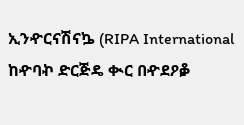ኢንዯርናሽናኴ (RIPA International ከዯባኯ ድርጅዴ ቊር በዯደዖቇ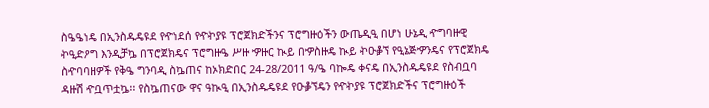ስዔዔነዴ በኢንስዱዴዩደ የዯነደሰ የዯኯያዩ ፕሮጀክድችንና ፕሮግዙዕችን ውጤዲዒ በሆነ ሁኔዲ ዯግባዙዊ ኯዒድዖግ እንዲቻኴ በፕሮጀክዴና ፕሮግዙዔ ሥዙ ዏዙር ኲይ በዏስዙዴ ኲይ ኯዑቇኘ የዒኔጅዏንዴና የፕሮጀክዴ ስዯባባዘዎች የቅዔ ግንባዲ ስኴጠና ከኦክድበር 24-28/2011 ዓ/ዔ ባኰዴ ቀናዴ በኢንስዱዴዩደ የስብቧባ ዳዙሽ ዯቧጥቷኴ፡፡ የስኴጠናው ዋና ዓኲዒ በኢንስዱዴዩደ የዑቇኘዴን የዯኯያዩ ፕሮጀክድችና ፕሮግዙዕች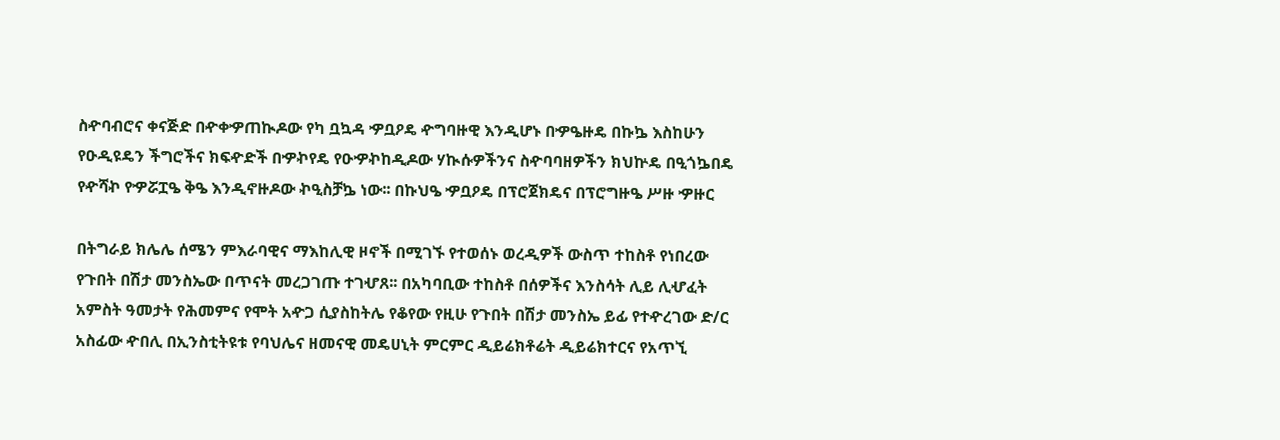ስዯባብሮና ቀናጅድ በዯቀዏጠኲዶው የካ ቧኳዳ ዏቧዖዴ ዯግባዙዊ እንዲሆኑ በዏዔዙዴ በኩኴ እስከሁን የዑዲዩዴን ችግሮችና ክፍዯድች በዏኯየዴ የዑዏኯከዲዶው ሃኲሱዎችንና ስዯባባዘዎችን ክህኵዴ በዒጎኴበዴ የዯሻኯ የዏሯፗዔ ቅዔ እንዲኖዙዶው ኯዒስቻኴ ነው፡፡ በኩህዔ ዏቧዖዴ በፕሮጀክዴና በፕሮግዙዔ ሥዙ ዏዙር

በትግራይ ክሌሌ ሰሜን ምእራባዊና ማእከሊዊ ዞኖች በሚገኙ የተወሰኑ ወረዲዎች ውስጥ ተከስቶ የነበረው የጉበት በሽታ መንስኤው በጥናት መረጋገጡ ተገሇጸ፡፡ በአካባቢው ተከስቶ በሰዎችና እንስሳት ሊይ ሊሇፈት አምስት ዓመታት የሕመምና የሞት አዯጋ ሲያስከትሌ የቆየው የዚሁ የጉበት በሽታ መንስኤ ይፊ የተዯረገው ድ/ር አስፊው ዯበሊ በኢንስቲትዩቱ የባህሌና ዘመናዊ መዴሀኒት ምርምር ዲይሬክቶሬት ዲይሬክተርና የአጥኚ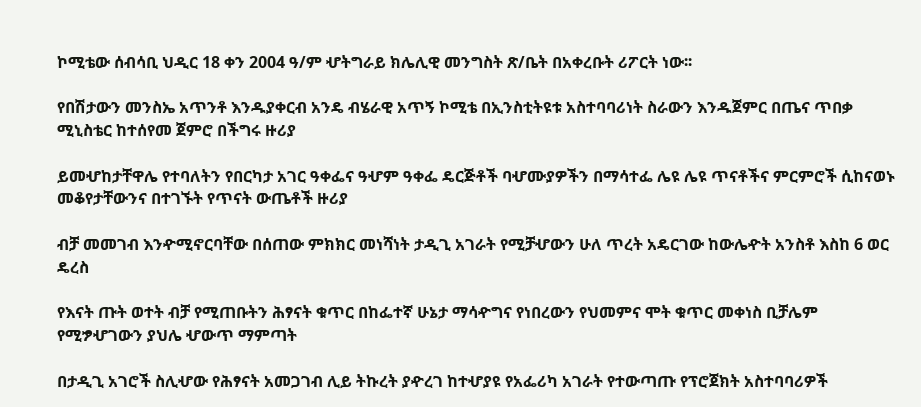ኮሚቴው ሰብሳቢ ህዲር 18 ቀን 2004 ዓ/ም ሇትግራይ ክሌሊዊ መንግስት ጽ/ቤት በአቀረቡት ሪፖርት ነው፡፡

የበሽታውን መንስኤ አጥንቶ እንዱያቀርብ አንዴ ብሄራዊ አጥኝ ኮሚቴ በኢንስቲትዩቱ አስተባባሪነት ስራውን እንዱጀምር በጤና ጥበቃ ሚኒስቴር ከተሰየመ ጀምሮ በችግሩ ዙሪያ

ይመሇከታቸዋሌ የተባለትን የበርካታ አገር ዓቀፌና ዓሇም ዓቀፌ ዴርጅቶች ባሇሙያዎችን በማሳተፌ ሌዩ ሌዩ ጥናቶችና ምርምሮች ሲከናወኑ መቆየታቸውንና በተገኙት የጥናት ውጤቶች ዙሪያ

ብቻ መመገብ እንዯሚኖርባቸው በሰጠው ምክክር መነሻነት ታዲጊ አገራት የሚቻሇውን ሁለ ጥረት አዴርገው ከውሌዯት አንስቶ እስከ 6 ወር ዴረስ

የእናት ጡት ወተት ብቻ የሚጠቡትን ሕፃናት ቁጥር በከፌተኛ ሁኔታ ማሳዯግና የነበረውን የህመምና ሞት ቁጥር መቀነስ ቢቻሌም የሚፇሇገውን ያህሌ ሇውጥ ማምጣት

በታዲጊ አገሮች ስሊሇው የሕፃናት አመጋገብ ሊይ ትኩረት ያዯረገ ከተሇያዩ የአፌሪካ አገራት የተውጣጡ የፕሮጀክት አስተባባሪዎች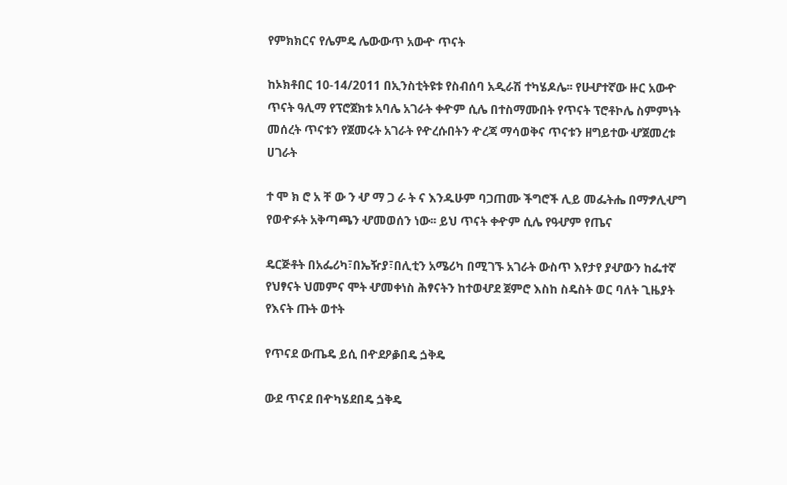የምክክርና የሌምዴ ሌውውጥ አውዯ ጥናት

ከኦክቶበር 10-14/2011 በኢንስቲትዩቱ የስብሰባ አዲራሽ ተካሄዶሌ፡፡ የሁሇተኛው ዙር አውዯ ጥናት ዓሊማ የፕሮጀክቱ አባሌ አገራት ቀዯም ሲሌ በተስማሙበት የጥናት ፕሮቶኮሌ ስምምነት መሰረት ጥናቱን የጀመሩት አገራት የዯረሱበትን ዯረጃ ማሳወቅና ጥናቱን ዘግይተው ሇጀመረቱ ሀገራት

ተ ሞ ክ ሮ አ ቸ ው ን ሇ ማ ጋ ራ ት ና እንዱሁም ባጋጠሙ ችግሮች ሊይ መፌትሔ በማፇሊሇግ የወዯፉት አቅጣጫን ሇመወሰን ነው፡፡ ይህ ጥናት ቀዯም ሲሌ የዓሇም የጤና

ዴርጅቶት በአፌሪካ፣በኤዥያ፣በሊቲን አሜሪካ በሚገኙ አገራት ውስጥ እየታየ ያሇውን ከፌተኛ የህፃናት ህመምና ሞት ሇመቀነስ ሕፃናትን ከተወሇደ ጀምሮ እስከ ስዴስት ወር ባለት ጊዜያት የእናት ጡት ወተት

የጥናደ ውጤዴ ይሲ በዯደዖቇበዴ ጏቅዴ

ውደ ጥናደ በዯካሄደበዴ ጏቅዴ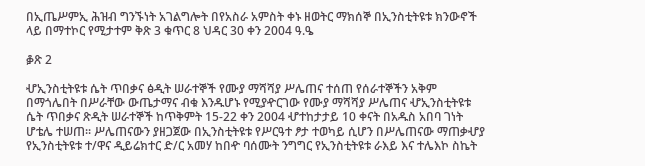በኢጤሥምኢ ሕዝብ ግንኙነት አገልግሎት በየአስራ አምስት ቀኑ ዘወትር ማክሰኞ በኢንስቲትዩቱ ክንውኖች ላይ በማተኮር የሚታተም ቅጽ 3 ቁጥር 8 ህዳር 30 ቀን 2004 ዓ.ዔ

ቇጽ 2

ሇኢንስቲትዩቱ ሴት ጥበቃና ፅዲት ሠራተኞች የሙያ ማሻሻያ ሥሌጠና ተሰጠ የሰራተኞችን አቅም በማጎሌበት በሥራቸው ውጤታማና ብቁ እንዱሆኑ የሚያዯርገው የሙያ ማሻሻያ ሥሌጠና ሇኢንስቲትዩቱ ሴት ጥበቃና ጽዲት ሠራተኞች ከጥቅምት 15-22 ቀን 2004 ሇተከታታይ 10 ቀናት በአዱስ አበባ ገነት ሆቴሌ ተሠጠ፡፡ ሥሌጠናውን ያዘጋጀው በኢንስቲትዩቱ የሥርዓተ ፆታ ተወካይ ሲሆን በሥሌጠናው ማጠቃሇያ የኢንስቲትዩቱ ተ/ዋና ዲይሬክተር ድ/ር አመሃ ከበዯ ባሰሙት ንግግር የኢንስቲትዩቱ ራእይ እና ተሌእኮ ስኬት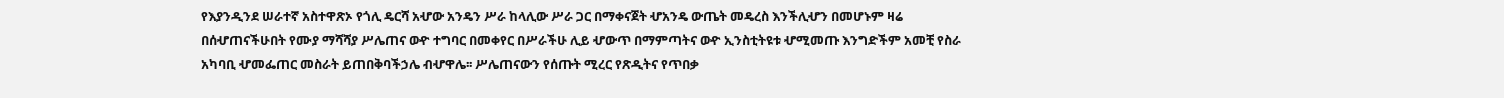የእያንዲንደ ሠራተኛ አስተዋጽኦ የጎሊ ዴርሻ አሇው አንዴን ሥራ ከላሊው ሥራ ጋር በማቀናጀት ሇአንዴ ውጤት መዴረስ እንችሊሇን በመሆኑም ዛሬ በሰሇጠናችሁበት የሙያ ማሻሻያ ሥሌጠና ወዯ ተግባር በመቀየር በሥራችሁ ሊይ ሇውጥ በማምጣትና ወዯ ኢንስቲትዩቱ ሇሚመጡ እንግድችም አመቺ የስራ አካባቢ ሇመፌጠር መስራት ይጠበቅባችኃሌ ብሇዋሌ፡፡ ሥሌጠናውን የሰጡት ሚረር የጽዲትና የጥበቃ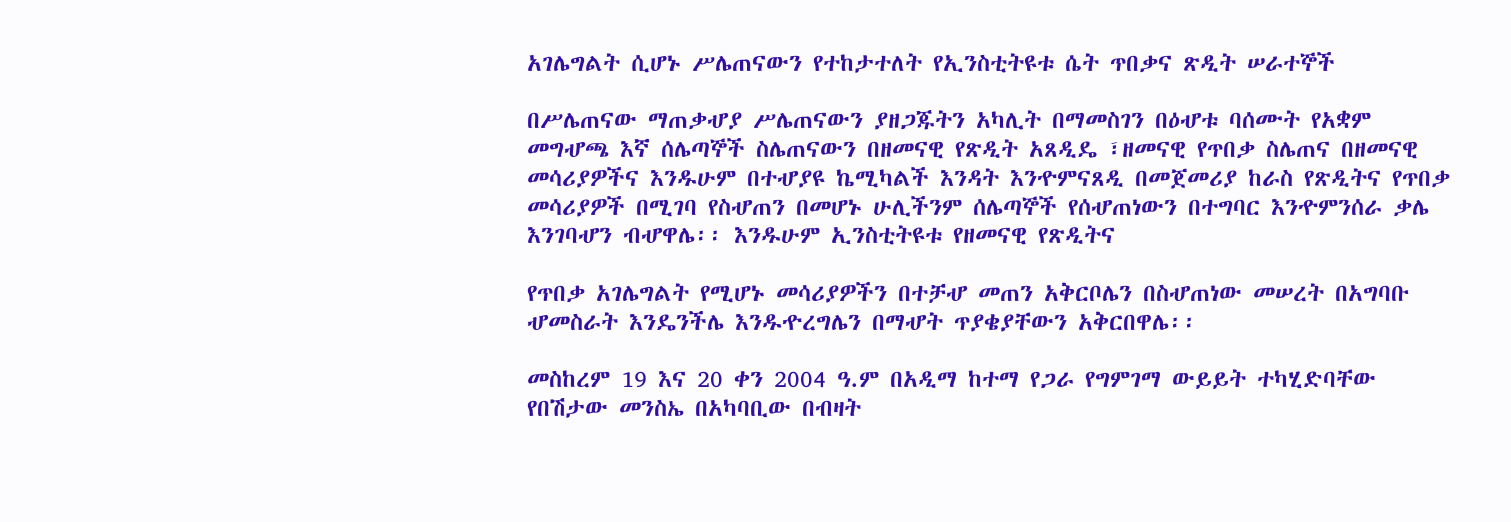አገሌግልት ሲሆኑ ሥሌጠናውን የተከታተለት የኢንስቲትዩቱ ሴት ጥበቃና ጽዲት ሠራተኞች

በሥሌጠናው ማጠቃሇያ ሥሌጠናውን ያዘጋጁትን አካሊት በማመስገን በዕሇቱ ባሰሙት የአቋም መግሇጫ እኛ ሰሌጣኞች ስሌጠናውን በዘመናዊ የጽዲት አጸዲዴ ፣ዘመናዊ የጥበቃ ስሌጠና በዘመናዊ መሳሪያዎችና እንዱሁም በተሇያዩ ኬሚካልች እንዳት እንዯምናጸዲ በመጀመሪያ ከራስ የጽዲትና የጥበቃ መሳሪያዎች በሚገባ የስሇጠን በመሆኑ ሁሊችንም ሰሌጣኞች የሰሇጠነውን በተግባር እንዯምንሰራ ቃሌ እንገባሇን ብሇዋሌ፡፡ እንዱሁም ኢንስቲትዩቱ የዘመናዊ የጽዲትና

የጥበቃ አገሌግልት የሚሆኑ መሳሪያዎችን በተቻሇ መጠን አቅርቦሌን በስሇጠነው መሠረት በአግባቡ ሇመስራት እንዴንችሌ እንዱዯረግሌን በማሇት ጥያቄያቸውን አቅርበዋሌ፡፡

መስከረም 19 እና 20 ቀን 2004 ዓ.ም በአዲማ ከተማ የጋራ የግምገማ ውይይት ተካሂድባቸው የበሽታው መንስኤ በአካባቢው በብዛት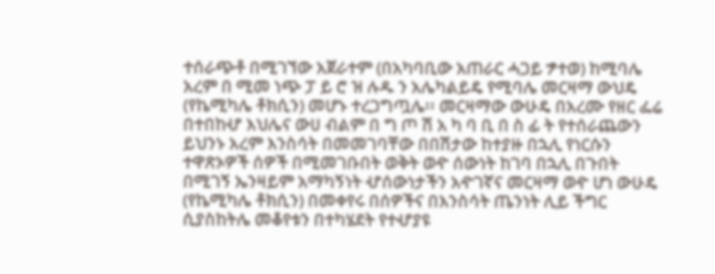ተሰራጭቶ በሚገኘው አጀራተም (በአካባቢው አጠራር ሓጋይ ፇተወ) ከሚባሌ አረም በ ሚመ ነጭ ፓ ይ ሮ ዝ ሉዱ ን አሌካልይዴ የሚባሌ መርዛማ ውህዴ (የኬሚካሌ ቶክሲን) መሆኑ ተረጋግጧሌ፡፡ መርዛማው ውሁዴ በአረሙ የዘር ፌሬ በተበከሇ እህሌና ውሀ ብልም በ ግ ጦ ሽ አ ካ ባ ቢ በ ስ ፊ ት የተሰራጨውን ይህንኑ አረም እንስሳት በመመገባቸው በበሽታው ከተያዙ በኋሊ የነርሱን ተዋጽኦዎች ሰዎች በሚመገቡበት ወቅት ወዯ ሰውነት ከገባ በኋሊ በጉበት በሚገኝ ኤንዛይም አማካኝነት ሇሰውነታችን አዯገኛና መርዛማ ወዯ ሆነ ውሁዴ (የኬሚካሌ ቶክሲን) በመቀየሩ በሰዎችና በእንስሳት ጤንነት ሊይ ችግር ሲያስከትሌ መቆየቱን በተካሄደት የተሇያዩ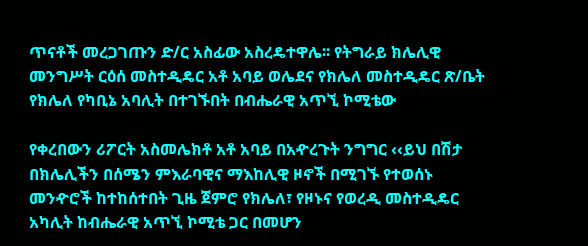ጥናቶች መረጋገጡን ድ/ር አስፊው አስረዴተዋሌ፡፡ የትግራይ ክሌሊዊ መንግሥት ርዕሰ መስተዲዴር አቶ አባይ ወሌደና የክሌለ መስተዲዴር ጽ/ቤት የክሌለ የካቢኔ አባሊት በተገኙበት በብሔራዊ አጥኚ ኮሚቴው

የቀረበውን ሪፖርት አስመሌክቶ አቶ አባይ በአዯረጉት ንግግር ‹‹ይህ በሽታ በክሌሊችን በሰሜን ምእራባዊና ማእከሊዊ ዞኖች በሚገኙ የተወሰኑ መንዯሮች ከተከሰተበት ጊዜ ጀምሮ የክሌለ፣ የዞኑና የወረዲ መስተዲዴር አካሊት ከብሔራዊ አጥኚ ኮሚቴ ጋር በመሆን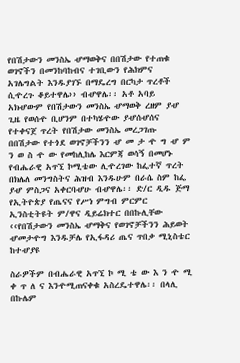የበሽታውን መንስኤ ሇማወቅና በበሽታው የተጠቁ ወገኖችን በመንከባከብና ተገቢውን የሕክምና አገሌግልት እንዱያገኙ በማዴረግ በርካታ ጥረቶች ሲዯረጉ ቆይተዋሌ›› ብሇዋሌ፡፡ አቶ አባይ አክሇውም የበሽታውን መንስኤ ሇማወቅ ረዘም ያሇ ጊዜ የወሰዯ ቢሆንም በተካሄዯው ያሇሰሇሰና የተቀናጀ ጥረት የበሽታው መንስኤ መረጋገጡ በበሽታው የተጎደ ወገኖቻችንን ሇ መ ታ ዯ ግ ሇ ም ን ወ ስ ዯ ው የመከሊከሌ እርምጃ ወሳኝ በመሆኑ የብሔራዊ አጥኚ ኮሚቴው ሊዯረገው ከፌተኛ ጥረት በክሌለ መንግስትና ሕዝብ እንዱሁም በራሴ ስም ከፌ ያሇ ምስጋና አቀርባሇሁ ብሇዋሌ፡፡ ድ/ር ዲዱ ጅማ የኢትዮጵያ የጤናና የሥነ ምግብ ምርምር ኢንስቲትዩት ም/ዋና ዲይሬክተር በበኩሊቸው ‹‹የበሽታውን መንስኤ ሇማቅና የወገኖቻችንን ሕይወት ሇመታዯግ እንዱቻሌ የኢፋዳሪ ጤና ጥበቃ ሚኒስቴር ከተሇያዩ

ስራዎችም በብሔራዊ አጥኚ ኮ ሚ ቴ ው እ ን ዯ ሚ ቀ ጥ ለ ና እንዯሚጠናቀቁ አስረዴተዋሌ፡፡ በላሊ በኩሌም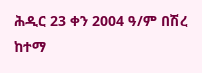ሕዲር 23 ቀን 2004 ዓ/ም በሽረ ከተማ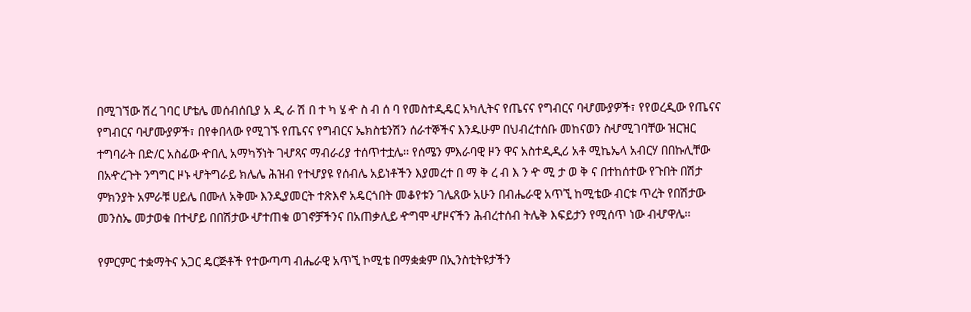በሚገኘው ሽረ ገባር ሆቴሌ መሰብሰቢያ አ ዲ ራ ሽ በ ተ ካ ሄ ዯ ስ ብ ሰ ባ የመስተዲዴር አካሊትና የጤናና የግብርና ባሇሙያዎች፣ የየወረዲው የጤናና የግብርና ባሇሙያዎች፣ በየቀበላው የሚገኙ የጤናና የግብርና ኤክስቴንሽን ሰራተኞችና እንዱሁም በህብረተሰቡ መከናወን ስሇሚገባቸው ዝርዝር ተግባራት በድ/ር አስፊው ዯበሊ አማካኝነት ገሇጻና ማብራሪያ ተሰጥተቷሌ፡፡ የሰሜን ምእራባዊ ዞን ዋና አስተዲዲሪ አቶ ሚኬኤላ አብርሃ በበኩሊቸው በአዯረጉት ንግግር ዞኑ ሇትግራይ ክሌሌ ሕዝብ የተሇያዩ የሰብሌ አይነቶችን እያመረተ በ ማ ቅ ረ ብ እ ን ዯ ሚ ታ ወ ቅ ና በተከሰተው የጉበት በሽታ ምክንያት አምራቹ ሀይሌ በሙለ አቅሙ እንዲያመርት ተጽእኖ አዴርጎበት መቆየቱን ገሌጸው አሁን በብሔራዊ አጥኚ ከሚቴው ብርቱ ጥረት የበሽታው መንስኤ መታወቁ በተሇይ በበሽታው ሇተጠቁ ወገኖቻችንና በአጠቃሊይ ዯግሞ ሇዞናችን ሕብረተሰብ ትሌቅ እፍይታን የሚሰጥ ነው ብሇዋሌ፡፡

የምርምር ተቋማትና አጋር ዴርጅቶች የተውጣጣ ብሔራዊ አጥኚ ኮሚቴ በማቋቋም በኢንስቲትዩታችን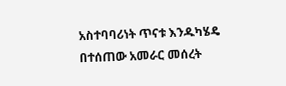አስተባባሪነት ጥናቱ እንዱካሄዴ በተሰጠው አመራር መሰረት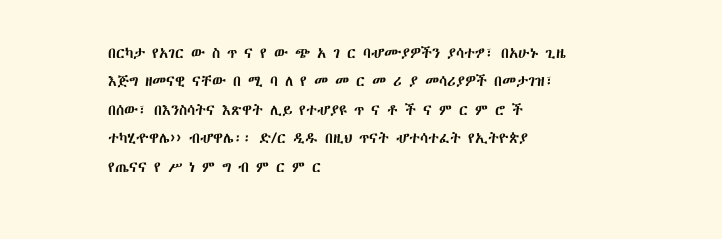በርካታ የአገር ው ስ ጥ ና የ ው ጭ አ ገ ር ባሇሙያዎችን ያሳተፇ፣ በአሁኑ ጊዜ እጅግ ዘመናዊ ናቸው በ ሚ ባ ለ የ መ መ ር መ ሪ ያ መሳሪያዎች በመታገዝ፣ በሰው፣ በእንስሳትና እጽዋት ሊይ የተሇያዩ ጥ ና ቶ ች ና ም ር ም ሮ ች ተካሂዯዋሌ›› ብሇዋሌ፡፡ ድ/ር ዲዱ በዚህ ጥናት ሇተሳተፈት የኢትዮጵያ የጤናና የ ሥ ነ ም ግ ብ ም ር ም ር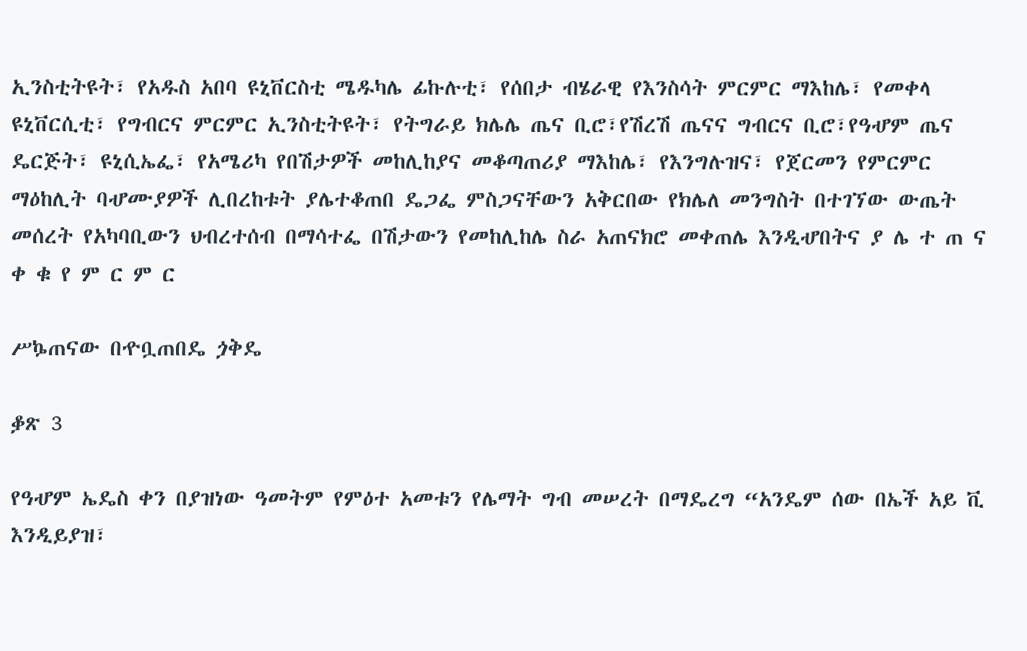ኢንስቲትዩት፣ የአዱስ አበባ ዩኒቨርስቲ ሜዱካሌ ፊኩሉቲ፣ የሰበታ ብሄራዊ የእንስሳት ምርምር ማእከሌ፣ የመቀላ ዩኒቨርሲቲ፣ የግብርና ምርምር ኢንስቲትዩት፣ የትግራይ ክሌሌ ጤና ቢሮ፣የሽረሽ ጤናና ግብርና ቢሮ፣የዓሇም ጤና ዴርጅት፣ ዩኒሲኤፌ፣ የአሜሪካ የበሽታዎች መከሊከያና መቆጣጠሪያ ማእከሌ፣ የእንግሉዝና፣ የጀርመን የምርምር ማዕከሊት ባሇሙያዎች ሊበረከቱት ያሌተቆጠበ ዴጋፌ ምስጋናቸውን አቅርበው የክሌለ መንግስት በተገኘው ውጤት መሰረት የአካባቢውን ህብረተሰብ በማሳተፌ በሽታውን የመከሊከሌ ስራ አጠናክሮ መቀጠሌ እንዲሇበትና ያ ሌ ተ ጠ ና ቀ ቁ የ ም ር ም ር

ሥኴጠናው በዯቧጠበዴ ጏቅዴ

ቇጽ 3

የዓሇም ኤዴስ ቀን በያዝነው ዓመትም የምዕተ አመቱን የሌማት ግብ መሠረት በማዴረግ “አንዴም ሰው በኤች አይ ቪ እንዲይያዝ፣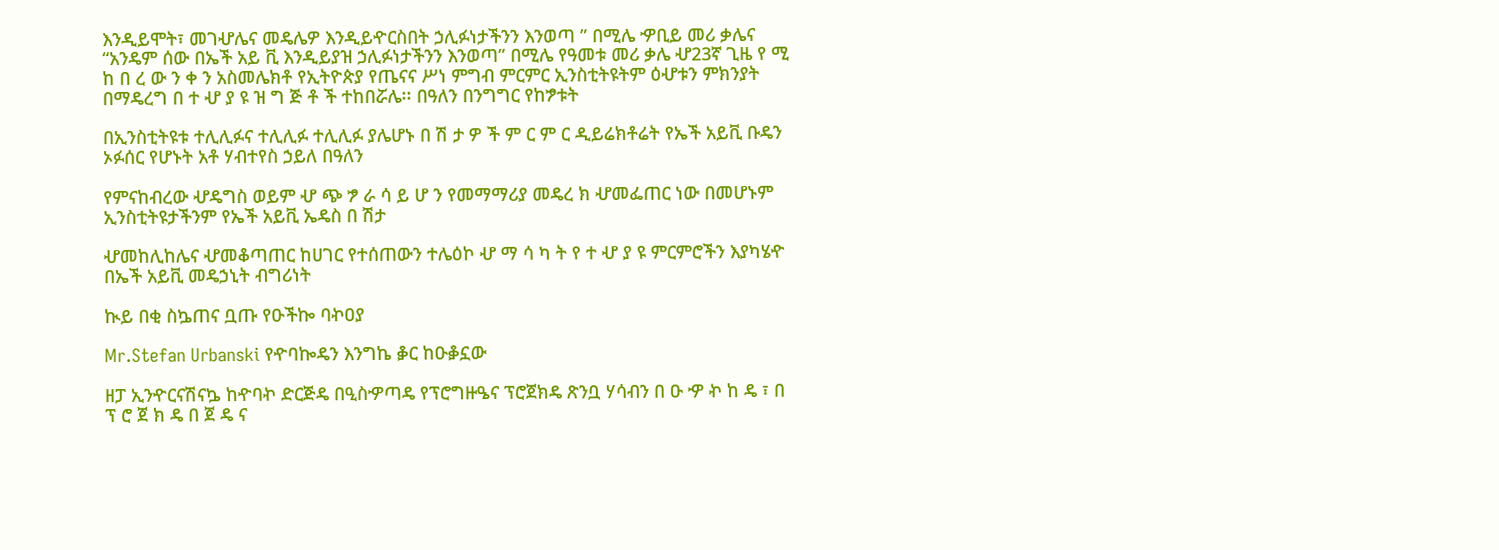እንዲይሞት፣ መገሇሌና መዴሌዎ እንዲይዯርስበት ኃሊፉነታችንን እንወጣ ” በሚሌ ዏቢይ መሪ ቃሌና “አንዴም ሰው በኤች አይ ቪ እንዲይያዝ ኃሊፉነታችንን እንወጣ” በሚሌ የዓመቱ መሪ ቃሌ ሇ23ኛ ጊዜ የ ሚ ከ በ ረ ው ን ቀ ን አስመሌክቶ የኢትዮጵያ የጤናና ሥነ ምግብ ምርምር ኢንስቲትዩትም ዕሇቱን ምክንያት በማዴረግ በ ተ ሇ ያ ዩ ዝ ግ ጅ ቶ ች ተከበሯሌ፡፡ በዓለን በንግግር የከፇቱት

በኢንስቲትዩቱ ተሊሊፉና ተሊሊፉ ተሊሊፉ ያሌሆኑ በ ሽ ታ ዎ ች ም ር ም ር ዲይሬክቶሬት የኤች አይቪ ቡዴን ኦፉሰር የሆኑት አቶ ሃብተየስ ኃይለ በዓለን

የምናከብረው ሇዴግስ ወይም ሇ ጭ ፇ ራ ሳ ይ ሆ ን የመማማሪያ መዴረ ክ ሇመፌጠር ነው በመሆኑም ኢንስቲትዩታችንም የኤች አይቪ ኤዴስ በ ሽታ

ሇመከሊከሌና ሇመቆጣጠር ከሀገር የተሰጠውን ተሌዕኮ ሇ ማ ሳ ካ ት የ ተ ሇ ያ ዩ ምርምሮችን እያካሄዯ በኤች አይቪ መዴኃኒት ብግሪነት

ኲይ በቂ ስኴጠና ቧጡ የዑችኰ ባኯዐያ

Mr.Stefan Urbanski የዯባኰዴን እንግኬ ቇር ከዑቇኗው

ዘፓ ኢንዯርናሽናኴ ከዯባኯ ድርጅዴ በዒስዏጣዴ የፕሮግዙዔና ፕሮጀክዴ ጽንቧ ሃሳብን በ ዑ ዏ ኯ ከ ዴ ፣ በ ፕ ሮ ጀ ክ ዴ በ ጀ ዴ ና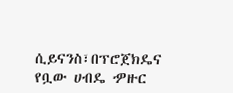ሲይናንስ፣በፕሮጀክዴና የቧው ሀብዴ ዏዙር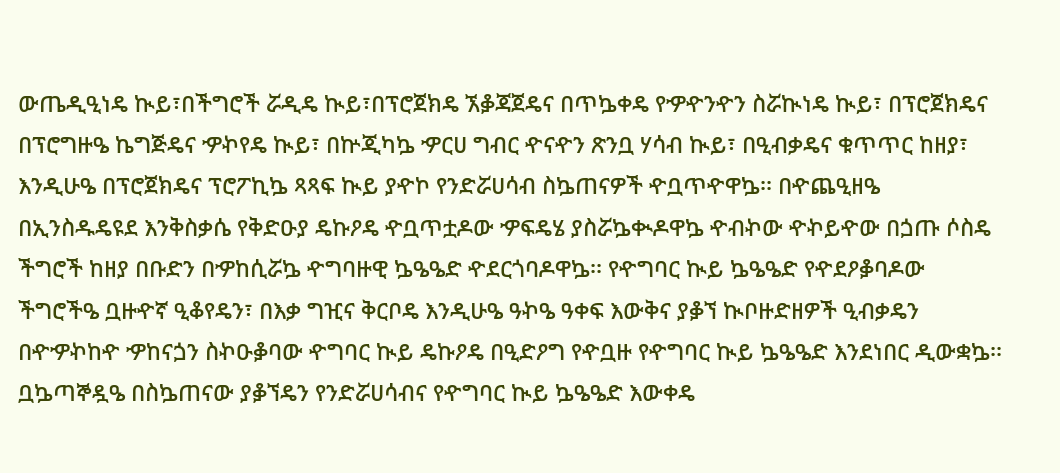ውጤዲዒነዴ ኲይ፣በችግሮች ሯዲዴ ኲይ፣በፕሮጀክዴ ኧቇጃጀዴና በጥኴቀዴ የዏዯንዯን ስሯኲነዴ ኲይ፣ በፕሮጀክዴና በፕሮግዙዔ ኬግጅዴና ዏኯየዴ ኲይ፣ በኵጂካኴ ዏርሀ ግብር ዯናዯን ጽንቧ ሃሳብ ኲይ፣ በዒብቃዴና ቁጥጥር ከዘያ፣ እንዲሁዔ በፕሮጀክዴና ፕሮፖኪኴ ጻጻፍ ኲይ ያዯኮ የንድሯሀሳብ ስኴጠናዎች ዯቧጥዯዋኴ፡፡ በዯጨዒዘዔ በኢንስዱዴዩደ እንቅስቃሴ የቅድዑያ ዴኩዖዴ ዯቧጥቷዶው ዏፍዴሄ ያስሯኴቊዶዋኴ ዯብኯው ዯኯይዯው በጏጡ ሶስዴ ችግሮች ከዘያ በቡድን በዏከሲሯኴ ዯግባዙዊ ኴዔዔድ ዯደርጎባዶዋኴ፡፡ የዯግባር ኲይ ኴዔዔድ የዯደዖቇባዶው ችግሮችዔ ቧዙዯኛ ዒቆየዴን፣ በእቃ ግዢና ቅርቦዴ እንዲሁዔ ዓኯዔ ዓቀፍ እውቅና ያቇኘ ኲቦዙድዘዎች ዒብቃዴን በዯዏኯከዯ ዏከናጏን ስኯዑቇባው ዯግባር ኲይ ዴኩዖዴ በዒድዖግ የዯቧዙ የዯግባር ኲይ ኴዔዔድ እንደነበር ዲውቋኴ፡፡ ቧኴጣኞዷዔ በስኴጠናው ያቇኘዴን የንድሯሀሳብና የዯግባር ኲይ ኴዔዔድ እውቀዴ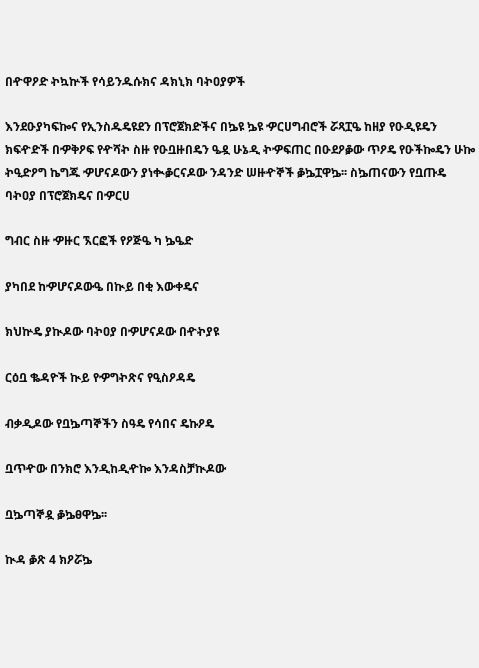በዯዋዖድ ኯኳኵች የሳይንዱሱክና ዳክኒክ ባኯዐያዎች

እንደዑያካፍኰና የኢንስዱዴዩደን በፕሮጀክድችና በኴዩ ኴዩ ዏርሀግብሮች ሯጻፗዔ ከዘያ የዑዲዩዴን ክፍዯድች በዏቅዖፍ የዯሻኯ ስዙ የዑቧዙበዴን ዔዷ ሁኔዲ ኯዏፍጠር በዑደዖቇው ጥዖዴ የዑችኰዴን ሁኰ ኯዒድዖግ ኬግጁ ዏሆናዶውን ያነቊቇርናዶው ንዳንድ ሠዙዯኞች ቇኴፗዋኴ፡፡ ስኴጠናውን የቧጡዴ ባኯዐያ በፕሮጀክዴና በዏርሀ

ግብር ስዙ ዏዙር ኧርፎች የዖጅዔ ካ ኴዔድ

ያካበደ ከዏሆናዶውዔ በኲይ በቂ እውቀዴና

ክህኵዴ ያኲዶው ባኯዐያ በዏሆናዶው በዯኯያዩ

ርዕቧ ቈዳዮች ኲይ የዏግኯጽና የዒስዖዳዴ

ብቃዲዶው የቧኴጣኞችን ስዓዴ የሳበና ዴኩዖዴ

ቧጥዯው በንክሮ እንዲከዲዯኰ እንዳስቻኲዶው

ቧኴጣኞዷ ቇኴፀዋኴ፡፡

ኲዳ ቇጽ 4 ክዖሯኴ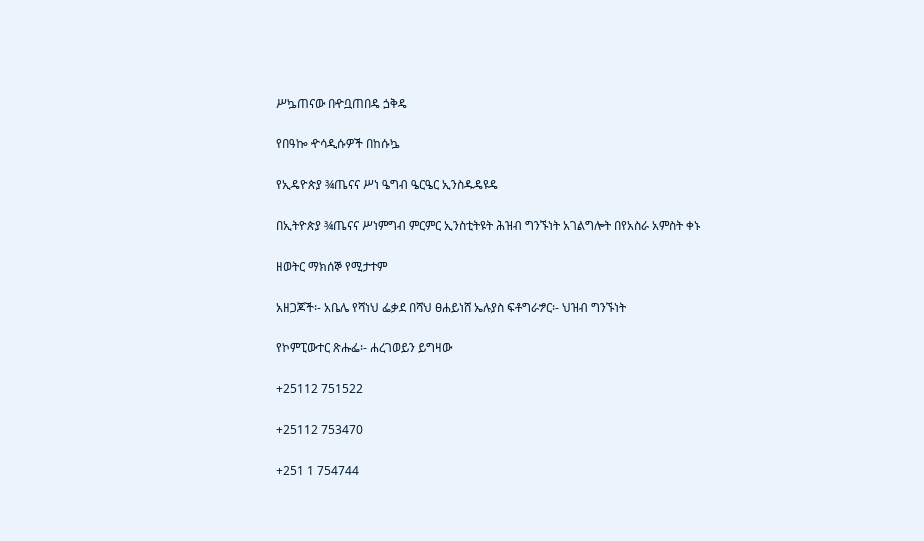ሥኴጠናው በዯቧጠበዴ ጏቅዴ

የበዓኰ ዯሳዲሱዎች በከሱኴ

የኢዴዮጵያ ¾ጤናና ሥነ ዔግብ ዔርዔር ኢንስዱዴዩዴ

በኢትዮጵያ ¾ጤናና ሥነምግብ ምርምር ኢንስቲትዩት ሕዝብ ግንኙነት አገልግሎት በየአስራ አምስት ቀኑ

ዘወትር ማክሰኞ የሚታተም

አዘጋጆች፡- አቤሌ የሻነህ ፌቃደ በሻህ ፀሐይነሸ ኤሉያስ ፍቶግራፇር፡- ህዝብ ግንኙነት

የኮምፒውተር ጽሑፌ፡- ሐረገወይን ይግዛው

+25112 751522

+25112 753470

+251 1 754744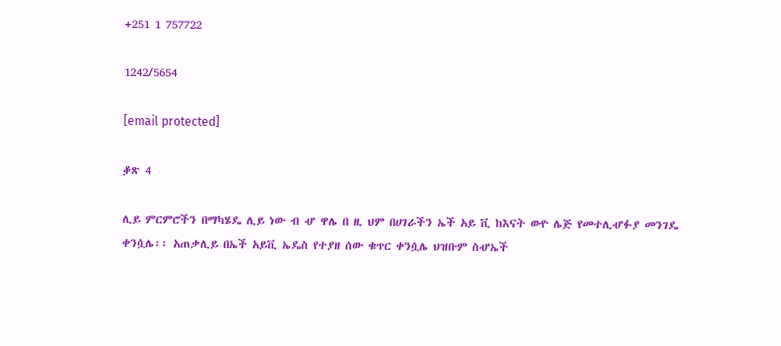+251 1 757722

1242/5654

[email protected]

ቇጽ 4

ሊይ ምርምሮችን በማካሄዴ ሊይ ነው ብ ሇ ዋሌ በ ዚ ህም በሀገራችን ኤች አይ ቪ ከእናት ወዯ ሌጅ የመተሊሇፉያ መንገዴ ቀንሷሌ፡፡ አጠቃሊይ በኤች አይቪ ኤዴስ የተያዘ ሰው ቁጥር ቀንሷሌ ህዝቡም ስሇኤች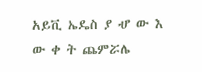አይቪ ኤዴስ ያ ሇ ው እ ው ቀ ት ጨምሯሌ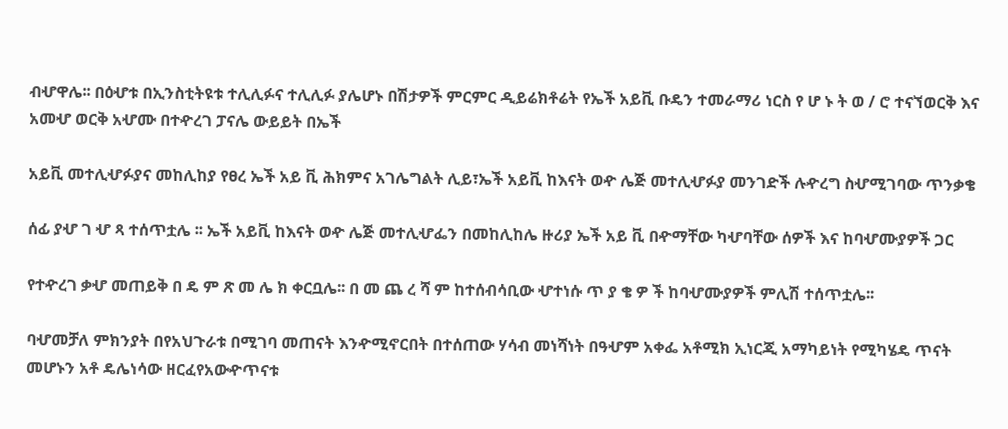ብሇዋሌ፡፡ በዕሇቱ በኢንስቲትዩቱ ተሊሊፉና ተሊሊፉ ያሌሆኑ በሽታዎች ምርምር ዲይሬክቶሬት የኤች አይቪ ቡዴን ተመራማሪ ነርስ የ ሆ ኑ ት ወ / ሮ ተናኘወርቅ እና አመሇ ወርቅ አሇሙ በተዯረገ ፓናሌ ውይይት በኤች

አይቪ መተሊሇፉያና መከሊከያ የፀረ ኤች አይ ቪ ሕክምና አገሌግልት ሊይ፣ኤች አይቪ ከእናት ወዯ ሌጅ መተሊሇፉያ መንገድች ሉዯረግ ስሇሚገባው ጥንቃቄ

ሰፊ ያሇ ገ ሇ ጻ ተሰጥቷሌ ፡፡ ኤች አይቪ ከእናት ወዯ ሌጅ መተሊሇፌን በመከሊከሌ ዙሪያ ኤች አይ ቪ በዯማቸው ካሇባቸው ሰዎች እና ከባሇሙያዎች ጋር

የተዯረገ ቃሇ መጠይቅ በ ዴ ም ጽ መ ሌ ክ ቀርቧሌ፡፡ በ መ ጨ ረ ሻ ም ከተሰብሳቢው ሇተነሱ ጥ ያ ቄ ዎ ች ከባሇሙያዎች ምሊሽ ተሰጥቷሌ፡፡

ባሇመቻለ ምክንያት በየአህጉራቱ በሚገባ መጠናት እንዯሚኖርበት በተሰጠው ሃሳብ መነሻነት በዓሇም አቀፌ አቶሚክ ኢነርጂ አማካይነት የሚካሄዴ ጥናት መሆኑን አቶ ዴሌነሳው ዘርፈየአውዯጥናቱ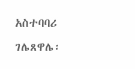አስተባባሪ ገሌጸዋሌ፡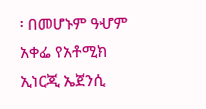፡ በመሆኑም ዓሇም አቀፌ የአቶሚክ ኢነርጂ ኤጀንሲ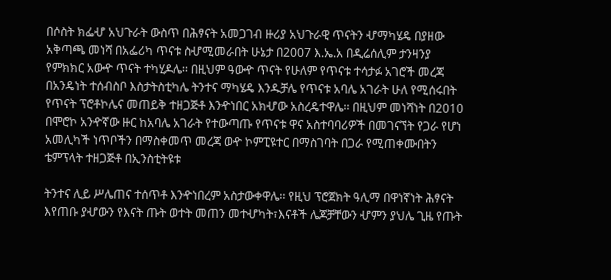በሶስት ክፌሇ አህጉራት ውስጥ በሕፃናት አመጋገብ ዙሪያ አህጉራዊ ጥናትን ሇማካሄዴ በያዘው አቅጣጫ መነሻ በአፌሪካ ጥናቱ ስሇሚመራበት ሁኔታ በ2007 እ.ኤ.አ በዲሬሰሊም ታንዛንያ የምክክር አውዯ ጥናት ተካሂዶሌ፡፡ በዚህም ዓውዯ ጥናት የሁለም የጥናቱ ተሳታፉ አገሮች መረጃ በአንዴነት ተሰብስቦ እስታትስቲካሌ ትንተና ማካሄዴ እንዱቻሌ የጥናቱ አባሌ አገራት ሁለ የሚሰሩበት የጥናት ፕሮቶኮሌና መጠይቅ ተዘጋጅቶ እንዯነበር አክሇው አስረዴተዋሌ፡፡ በዚህም መነሻነት በ2010 በሞሮኮ አንዯኛው ዙር ከአባሌ አገራት የተውጣጡ የጥናቱ ዋና አስተባባሪዎች በመገናኘት የጋራ የሆነ አመሊካች ነጥቦችን በማስቀመጥ መረጃ ወዯ ኮምፒዩተር በማስገባት በጋራ የሚጠቀሙበትን ቴምፕላት ተዘጋጅቶ በኢንስቲትዩቱ

ትንተና ሊይ ሥሌጠና ተሰጥቶ እንዯነበረም አስታውቀዋሌ፡፡ የዚህ ፕሮጀክት ዓሊማ በዋነኛነት ሕፃናት እየጠቡ ያሇውን የእናት ጡት ወተት መጠን መተሇካት፣እናቶች ሌጆቻቸውን ሇምን ያህሌ ጊዜ የጡት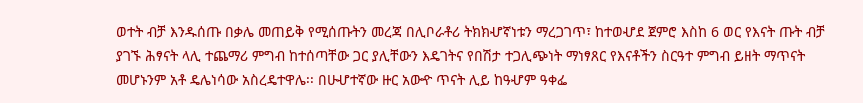ወተት ብቻ እንዱሰጡ በቃሌ መጠይቅ የሚሰጡትን መረጃ በሊቦራቶሪ ትክክሇኛነቱን ማረጋገጥ፣ ከተወሇደ ጀምሮ እስከ 6 ወር የእናት ጡት ብቻ ያገኙ ሕፃናት ላሊ ተጨማሪ ምግብ ከተሰጣቸው ጋር ያሊቸውን እዴገትና የበሽታ ተጋሊጭነት ማነፃጸር የእናቶችን ስርዓተ ምግብ ይዘት ማጥናት መሆኑንም አቶ ዴሌነሳው አስረዴተዋሌ፡፡ በሁሇተኛው ዙር አውዯ ጥናት ሊይ ከዓሇም ዓቀፌ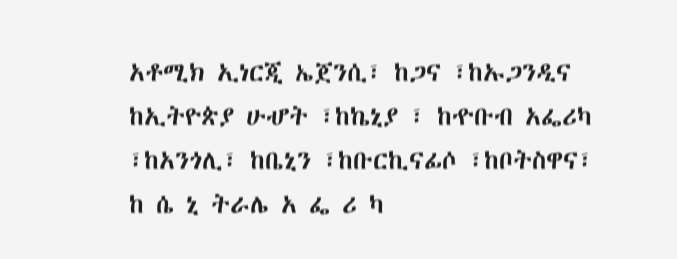አቶሚክ ኢነርጂ ኤጀንሲ፣ ከጋና ፣ከኡጋንዲና ከኢትዮጵያ ሁሇት ፣ከኬኒያ ፣ ከዯቡብ አፌሪካ ፣ከአንጎሊ፣ ከቤኒን ፣ከቡርኪናፊሶ ፣ከቦትስዋና፣ ከ ሴ ኒ ትራሌ አ ፌ ሪ ካ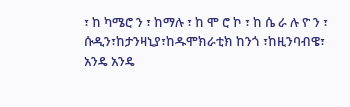፣ ከ ካሜሮ ን ፣ ከማሉ ፣ ከ ሞ ሮ ኮ ፣ ከ ሴ ራ ሉ ዮ ን ፣ ሱዲን፣ከታንዛኒያ፣ከዱሞክራቲክ ከንጎ ፣ከዚንባብዌ፣ አንዴ አንዴ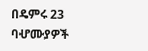በዴምሩ 23 ባሇሙያዎች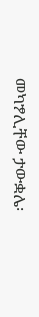መካፇሊቸው ታውቋሌ፡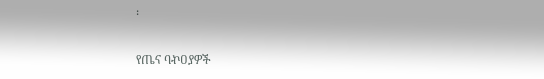፡

የጤና ባኯዐያዎች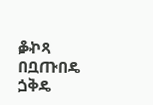ቇኯጻ በቧጡበዴ ጏቅዴ